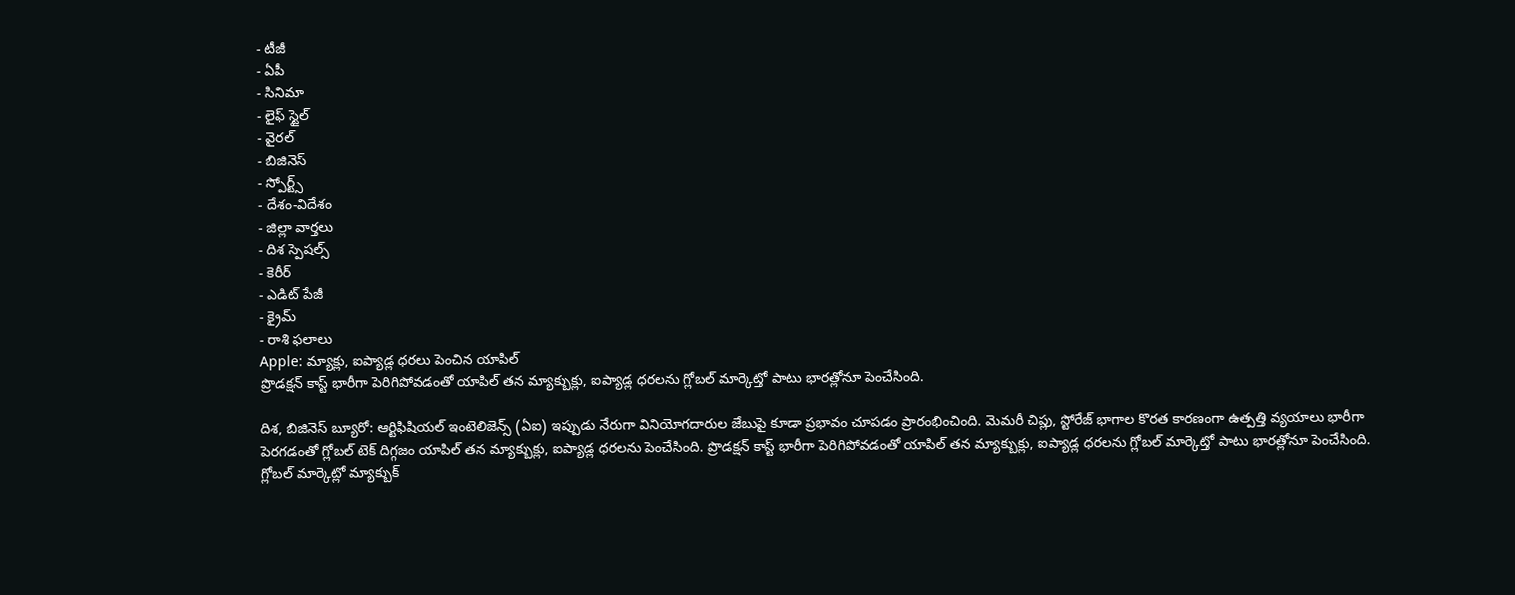- టీజీ
- ఏపీ
- సినిమా
- లైఫ్ స్టైల్
- వైరల్
- బిజినెస్
- స్పోర్ట్స్
- దేశం-విదేశం
- జిల్లా వార్తలు
- దిశ స్పెషల్స్
- కెరీర్
- ఎడిట్ పేజీ
- క్రైమ్
- రాశి ఫలాలు
Apple: మ్యాక్లు, ఐప్యాడ్ల ధరలు పెంచిన యాపిల్
ప్రొడక్షన్ కాస్ట్ భారీగా పెరిగిపోవడంతో యాపిల్ తన మ్యాక్బుక్లు, ఐప్యాడ్ల ధరలను గ్లోబల్ మార్కెట్తో పాటు భారత్లోనూ పెంచేసింది.

దిశ, బిజినెస్ బ్యూరో: ఆర్టిఫిషియల్ ఇంటెలిజెన్స్ (ఏఐ) ఇప్పుడు నేరుగా వినియోగదారుల జేబుపై కూడా ప్రభావం చూపడం ప్రారంభించింది. మెమరీ చిప్లు, స్టోరేజ్ భాగాల కొరత కారణంగా ఉత్పత్తి వ్యయాలు భారీగా పెరగడంతో గ్లోబల్ టెక్ దిగ్గజం యాపిల్ తన మ్యాక్బుక్లు, ఐప్యాడ్ల ధరలను పెంచేసింది. ప్రొడక్షన్ కాస్ట్ భారీగా పెరిగిపోవడంతో యాపిల్ తన మ్యాక్బుక్లు, ఐప్యాడ్ల ధరలను గ్లోబల్ మార్కెట్తో పాటు భారత్లోనూ పెంచేసింది. గ్లోబల్ మార్కెట్లో మ్యాక్బుక్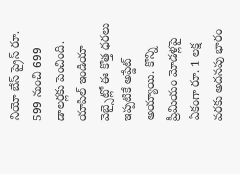నియో బేస్ ప్రైస్ రూ. 599 నుంచి 699 డాలర్లకు పెంచింది. యాపిల్ ఇండియా వెబ్సైట్లో ఈ కొత్త ధరలు ఇప్పటికే అప్డేట్ అయ్యాయి. కొన్ని ప్రీమియం మోడళ్లపై ఏకంగా రూ. 1 లక్ష వరకు అదనపు భారం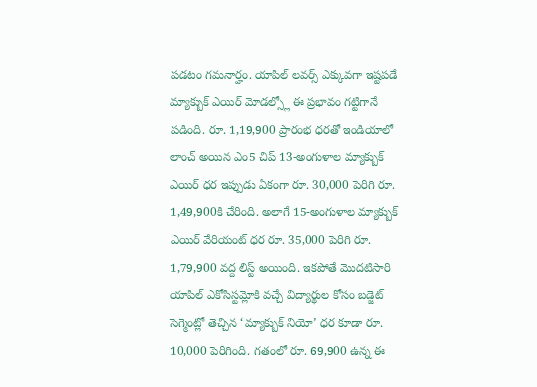పడటం గమనార్హం. యాపిల్ లవర్స్ ఎక్కువగా ఇష్టపడే మ్యాక్బుక్ ఎయిర్ మోడల్స్లో ఈ ప్రభావం గట్టిగానే పడింది. రూ. 1,19,900 ప్రారంభ ధరతో ఇండియాలో లాంచ్ అయిన ఎం5 చిప్ 13-అంగుళాల మ్యాక్బుక్ ఎయిర్ ధర ఇప్పుడు ఏకంగా రూ. 30,000 పెరిగి రూ. 1,49,900కి చేరింది. అలాగే 15-అంగుళాల మ్యాక్బుక్ ఎయిర్ వేరియంట్ ధర రూ. 35,000 పెరిగి రూ. 1,79,900 వద్ద లిస్ట్ అయింది. ఇకపోతే మొదటిసారి యాపిల్ ఎకోసిస్టమ్లోకి వచ్చే విద్యార్థుల కోసం బడ్జెట్ సెగ్మెంట్లో తెచ్చిన ‘మ్యాక్బుక్ నియో’ ధర కూడా రూ. 10,000 పెరిగింది. గతంలో రూ. 69,900 ఉన్న ఈ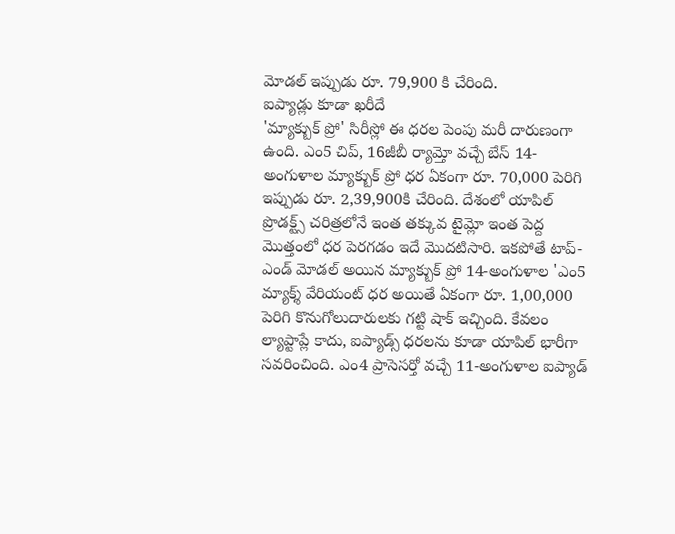మోడల్ ఇప్పుడు రూ. 79,900 కి చేరింది.
ఐప్యాడ్లు కూడా ఖరీదే
'మ్యాక్బుక్ ప్రో' సిరీస్లో ఈ ధరల పెంపు మరీ దారుణంగా ఉంది. ఎం5 చిప్, 16జీబీ ర్యామ్తో వచ్చే బేస్ 14-అంగుళాల మ్యాక్బుక్ ప్రో ధర ఏకంగా రూ. 70,000 పెరిగి ఇప్పుడు రూ. 2,39,900కి చేరింది. దేశంలో యాపిల్ ప్రొడక్ట్స్ చరిత్రలోనే ఇంత తక్కువ టైమ్లో ఇంత పెద్ద మొత్తంలో ధర పెరగడం ఇదే మొదటిసారి. ఇకపోతే టాప్-ఎండ్ మోడల్ అయిన మ్యాక్బుక్ ప్రో 14-అంగుళాల 'ఎం5 మ్యాక్శ్ వేరియంట్ ధర అయితే ఏకంగా రూ. 1,00,000 పెరిగి కొనుగోలుదారులకు గట్టి షాక్ ఇచ్చింది. కేవలం ల్యాప్టాప్లే కాదు, ఐప్యాడ్స్ ధరలను కూడా యాపిల్ భారీగా సవరించింది. ఎం4 ప్రాసెసర్తో వచ్చే 11-అంగుళాల ఐప్యాడ్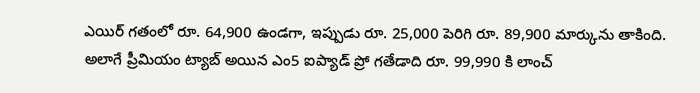ఎయిర్ గతంలో రూ. 64,900 ఉండగా, ఇప్పుడు రూ. 25,000 పెరిగి రూ. 89,900 మార్కును తాకింది. అలాగే ప్రీమియం ట్యాబ్ అయిన ఎం5 ఐప్యాడ్ ప్రో గతేడాది రూ. 99,990 కి లాంచ్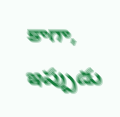కాగా, ఇప్పుడు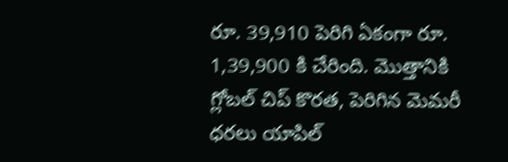రూ. 39,910 పెరిగి ఏకంగా రూ. 1,39,900 కి చేరింది. మొత్తానికి గ్లోబల్ చిప్ కొరత, పెరిగిన మెమరీ ధరలు యాపిల్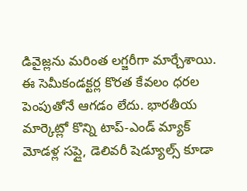డివైజ్లను మరింత లగ్జరీగా మార్చేశాయి.
ఈ సెమీకండక్టర్ల కొరత కేవలం ధరల పెంపుతోనే ఆగడం లేదు. భారతీయ మార్కెట్లో కొన్ని టాప్-ఎండ్ మ్యాక్ మోడళ్ల సప్లై, డెలివరీ షెడ్యూల్స్ కూడా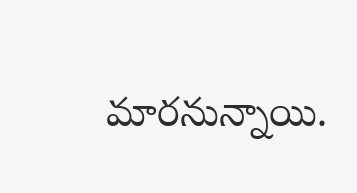మారనున్నాయి.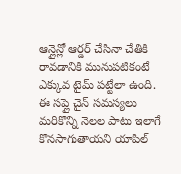ఆన్లైన్లో ఆర్డర్ చేసినా చేతికి రావడానికి మునుపటికంటే ఎక్కువ టైమ్ పట్టేలా ఉంది. ఈ సప్లై చైన్ సమస్యలు మరికొన్ని నెలల పాటు ఇలాగే కొనసాగుతాయని యాపిల్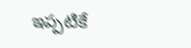ఇప్పటికే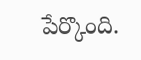పేర్కొంది.